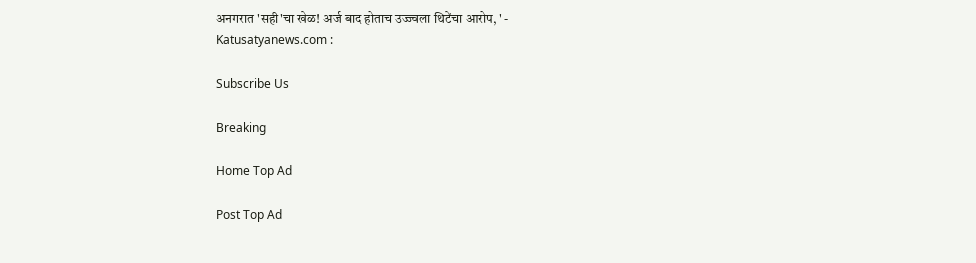अनगरात 'सही'चा खेळ! अर्ज बाद होताच उज्ज्वला थिटेंचा आरोप, ' - Katusatyanews.com :

Subscribe Us

Breaking

Home Top Ad

Post Top Ad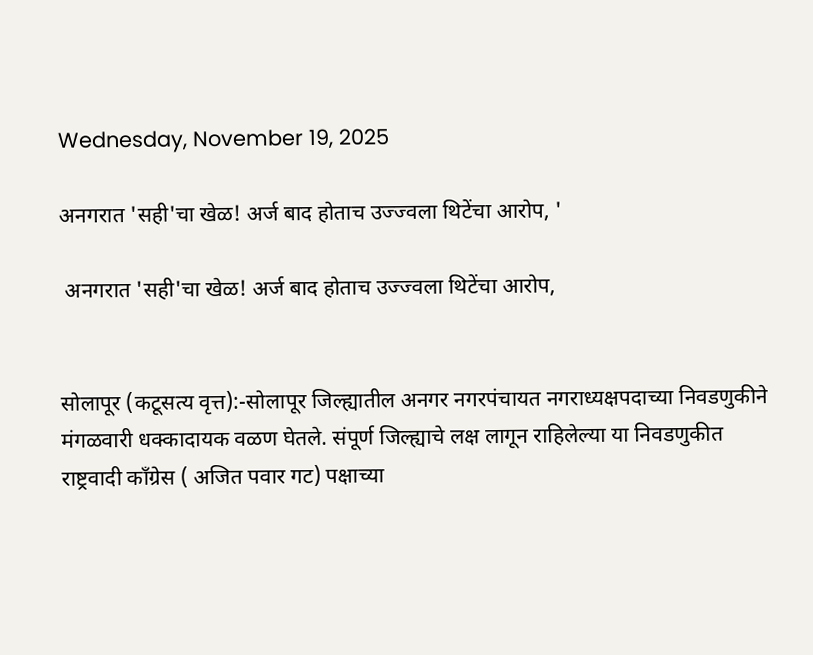Wednesday, November 19, 2025

अनगरात 'सही'चा खेळ! अर्ज बाद होताच उज्ज्वला थिटेंचा आरोप, '

 अनगरात 'सही'चा खेळ! अर्ज बाद होताच उज्ज्वला थिटेंचा आरोप,


सोलापूर (कटूसत्य वृत्त):-सोलापूर जिल्ह्यातील अनगर नगरपंचायत नगराध्यक्षपदाच्या निवडणुकीने मंगळवारी धक्कादायक वळण घेतले. संपूर्ण जिल्ह्याचे लक्ष लागून राहिलेल्या या निवडणुकीत राष्ट्रवादी काँग्रेस ( अजित पवार गट) पक्षाच्या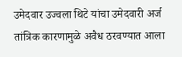उमेदवार उज्वला थिटे यांचा उमेदवारी अर्ज तांत्रिक कारणामुळे अवैध ठरवण्यात आला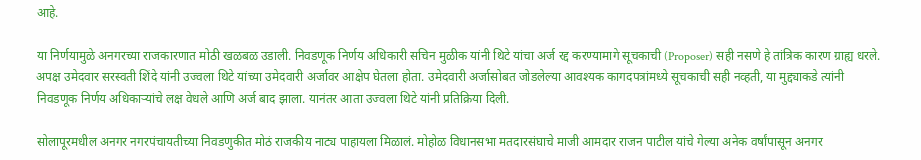आहे.

या निर्णयामुळे अनगरच्या राजकारणात मोठी खळबळ उडाली. निवडणूक निर्णय अधिकारी सचिन मुळीक यांनी थिटे यांचा अर्ज रद्द करण्यामागे सूचकाची (Proposer) सही नसणे हे तांत्रिक कारण ग्राह्य धरले. अपक्ष उमेदवार सरस्वती शिंदे यांनी उज्वला थिटे यांच्या उमेदवारी अर्जावर आक्षेप घेतला होता. उमेदवारी अर्जासोबत जोडलेल्या आवश्यक कागदपत्रांमध्ये सूचकाची सही नव्हती, या मुद्द्याकडे त्यांनी निवडणूक निर्णय अधिकाऱ्यांचे लक्ष वेधले आणि अर्ज बाद झाला. यानंतर आता उज्वला थिटे यांनी प्रतिक्रिया दिली.

सोलापूरमधील अनगर नगरपंचायतीच्या निवडणुकीत मोठं राजकीय नाट्य पाहायला मिळालं. मोहोळ विधानसभा मतदारसंघाचे माजी आमदार राजन पाटील यांचे गेल्या अनेक वर्षांपासून अनगर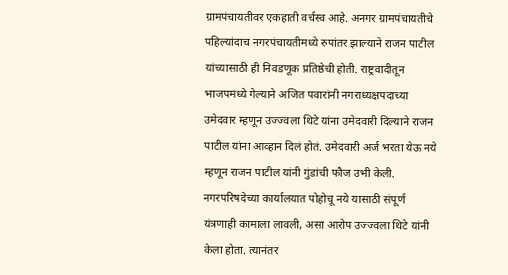ग्रामपंचायतीवर एकहाती वर्चस्व आहे. अनगर ग्रामपंचायतीचे पहिल्यांदाच नगरपंचायतीमध्ये रुपांतर झाल्याने राजन पाटील यांच्यासाठी ही निवडणूक प्रतिष्ठेची होती. राष्ट्रवादीतून भाजपमध्ये गेल्याने अजित पवारांनी नगराध्यक्षपदाच्या उमेदवार म्हणून उज्ज्वला थिटे यांना उमेदवारी दिल्याने राजन पाटील यांना आव्हान दिलं होतं. उमेदवारी अर्ज भरता येऊ नये म्हणून राजन पाटील यांनी गुंडांची फौज उभी केली. नगरपरिषदेच्या कार्यालयात पोहोचू नये यासाठी संपूर्ण यंत्रणाही कामाला लावली, असा आरोप उज्ज्वला थिटे यांनी केला होता. त्यानंतर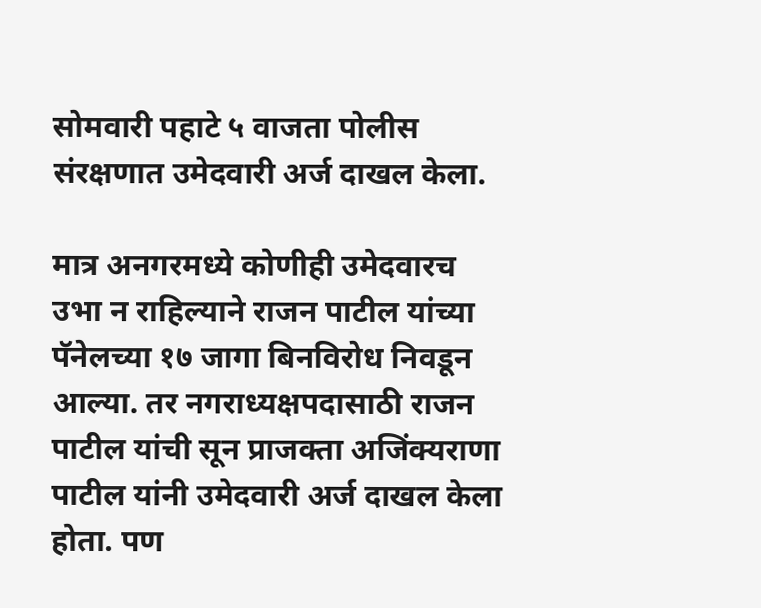सोमवारी पहाटे ५ वाजता पोलीस संरक्षणात उमेदवारी अर्ज दाखल केला.

मात्र अनगरमध्ये कोणीही उमेदवारच उभा न राहिल्याने राजन पाटील यांच्या पॅनेलच्या १७ जागा बिनविरोध निवडून आल्या. तर नगराध्यक्षपदासाठी राजन पाटील यांची सून प्राजक्ता अजिंक्यराणा पाटील यांनी उमेदवारी अर्ज दाखल केला होता. पण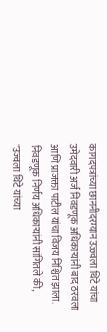कागदपत्रांच्या छाननीदरम्यान उज्ज्वला थिटे यांचा उमेदवारी अर्ज निवडणूक अधिकाऱ्यांनी बाद ठरवला आणि प्राजक्ता पाटील यांचा विजय निश्चित झाला. निवडणूक निर्णय अधिकाऱ्यांनी सांगितले की, "उज्वला थिटे यांच्या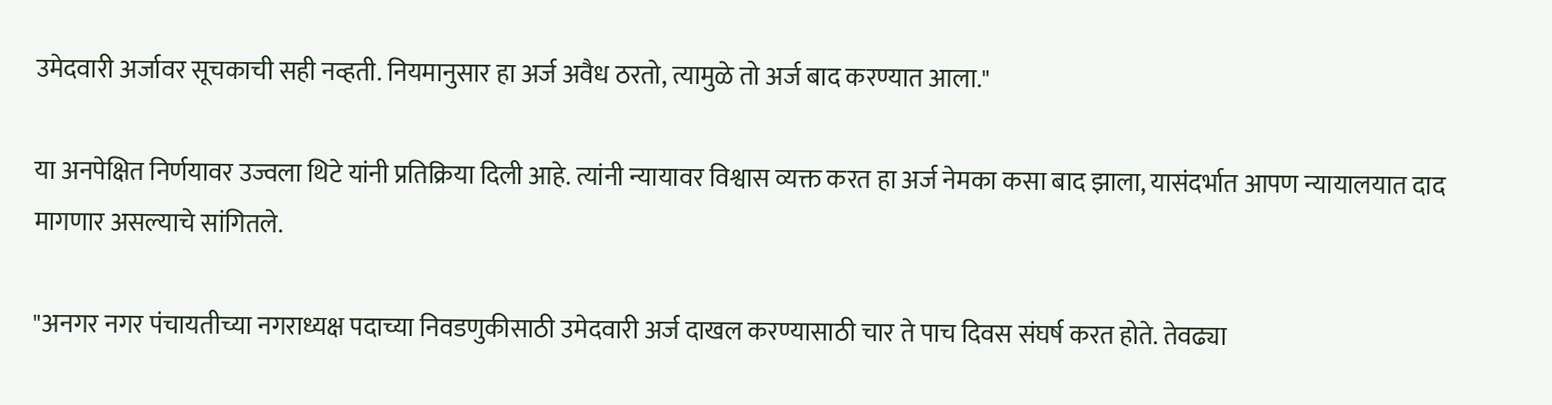उमेदवारी अर्जावर सूचकाची सही नव्हती. नियमानुसार हा अर्ज अवैध ठरतो, त्यामुळे तो अर्ज बाद करण्यात आला."

या अनपेक्षित निर्णयावर उज्वला थिटे यांनी प्रतिक्रिया दिली आहे. त्यांनी न्यायावर विश्वास व्यक्त करत हा अर्ज नेमका कसा बाद झाला, यासंदर्भात आपण न्यायालयात दाद मागणार असल्याचे सांगितले.

"अनगर नगर पंचायतीच्या नगराध्यक्ष पदाच्या निवडणुकीसाठी उमेदवारी अर्ज दाखल करण्यासाठी चार ते पाच दिवस संघर्ष करत होते. तेवढ्या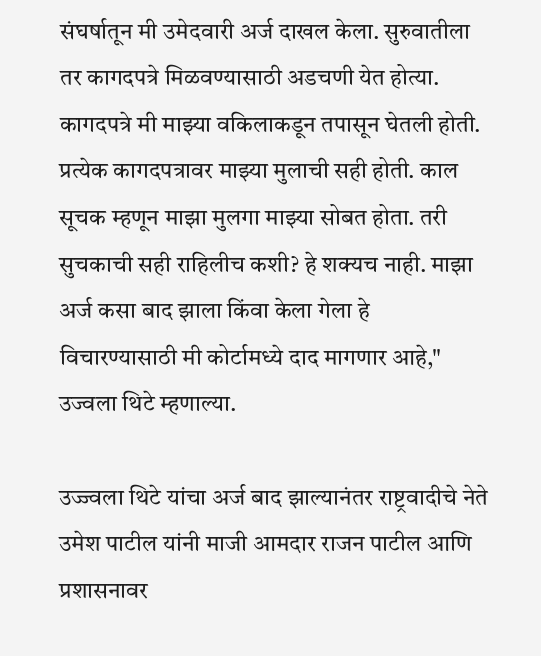संघर्षातून मी उमेदवारी अर्ज दाखल केला. सुरुवातीला तर कागदपत्रे मिळवण्यासाठी अडचणी येत होत्या. कागदपत्रे मी माझ्या वकिलाकडून तपासून घेतली होती. प्रत्येक कागदपत्रावर माझ्या मुलाची सही होती. काल सूचक म्हणून माझा मुलगा माझ्या सोबत होता. तरी सुचकाची सही राहिलीच कशी? हे शक्यच नाही. माझा अर्ज कसा बाद झाला किंवा केला गेला हे विचारण्यासाठी मी कोर्टामध्ये दाद मागणार आहे," उज्वला थिटे म्हणाल्या.

उज्ज्वला थिटे यांचा अर्ज बाद झाल्यानंतर राष्ट्रवादीचे नेते उमेश पाटील यांनी माजी आमदार राजन पाटील आणि प्रशासनावर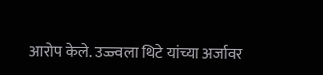आरोप केले. उज्ज्वला थिटे यांच्या अर्जावर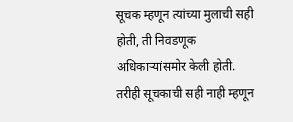सूचक म्हणून त्यांच्या मुलाची सही होती, ती निवडणूक अधिकाऱ्यांसमोर केली होती. तरीही सूचकाची सही नाही म्हणून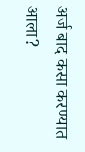अर्ज बाद कसा करण्यात आला?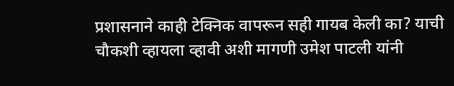प्रशासनाने काही टेक्निक वापरून सही गायब केली का? याची चौकशी व्हायला व्हावी अशी मागणी उमेश पाटली यांनी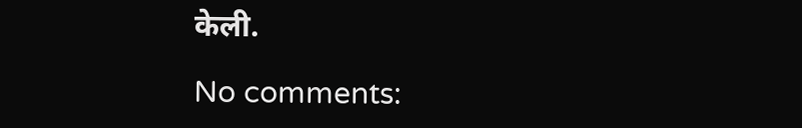केली.

No comments: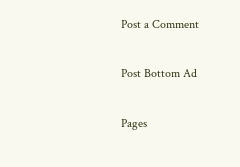Post a Comment

Post Bottom Ad

Pages